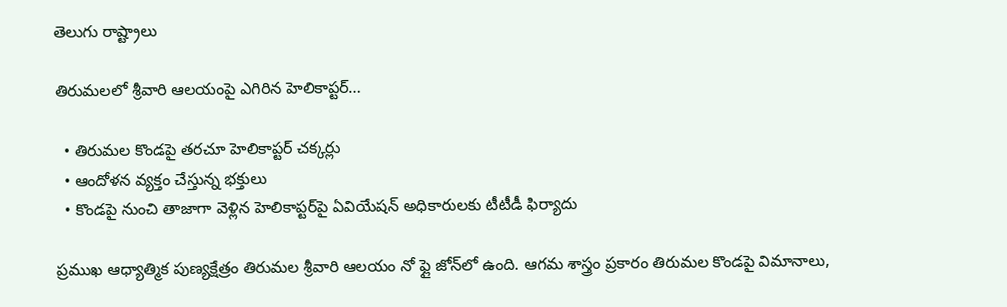తెలుగు రాష్ట్రాలు

తిరుమలలో శ్రీవారి ఆలయంపై ఎగిరిన హెలికాప్టర్…

  • తిరుమల కొండపై తరచూ హెలికాప్టర్ చక్కర్లు
  • ఆందోళన వ్యక్తం చేస్తున్న భక్తులు
  • కొండపై నుంచి తాజాగా వెళ్లిన హెలికాప్టర్‌పై ఏవియేషన్ అధికారులకు టీటీడీ ఫిర్యాదు

ప్రముఖ ఆధ్యాత్మిక పుణ్యక్షేత్రం తిరుమల శ్రీవారి ఆలయం నో ఫ్లై జోన్‌లో ఉంది. ఆగమ శాస్త్రం ప్రకారం తిరుమల కొండపై విమానాలు,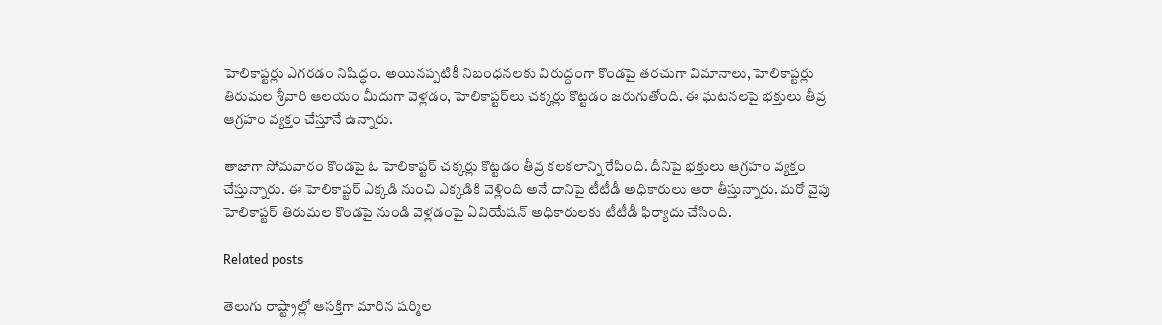హెలికాప్టర్లు ఎగరడం నిషిద్ధం. అయినప్పటికీ నిబంధనలకు విరుద్దంగా కొండపై తరచుగా విమానాలు, హెలికాప్టర్లు తిరుమల శ్రీవారి ఆలయం మీదుగా వెళ్లడం, హెలికాప్టర్‌లు చక్కర్లు కొట్టడం జరుగుతోంది. ఈ ఘటనలపై భక్తులు తీవ్ర ఆగ్రహం వ్యక్తం చేస్తూనే ఉన్నారు.

తాజాగా సోమవారం కొండపై ఓ హెలికాప్టర్ చక్కర్లు కొట్టడం తీవ్ర కలకలాన్ని రేపింది. దీనిపై భక్తులు ఆగ్రహం వ్యక్తం చేస్తున్నారు. ఈ హెలికాప్టర్ ఎక్కడి నుంచి ఎక్కడికి వెళ్లింది అనే దానిపై టీటీడీ అధికారులు ఆరా తీస్తున్నారు. మరో వైపు హెలికాప్టర్ తిరుమల కొండపై నుండి వెళ్లడంపై ఏవియేషన్ అధికారులకు టీటీడీ ఫిర్యాదు చేసింది.

Related posts

తెలుగు రాష్ట్రాల్లో ఆసక్తిగా మారిన షర్మిల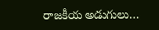రాజకీయ అడుగులు…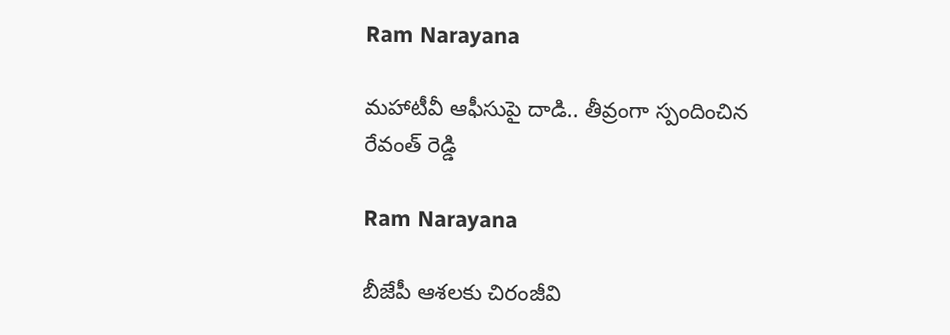Ram Narayana

మహాటీవీ ఆఫీసుపై దాడి.. తీవ్రంగా స్పందించిన రేవంత్ రెడ్డి

Ram Narayana

బీజేపీ ఆశలకు చిరంజీవి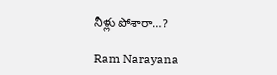నీళ్లు పోశారా…?

Ram Narayana